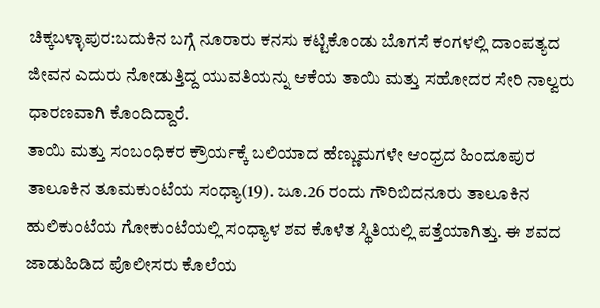ಚಿಕ್ಕಬಳ್ಳಾಪುರ:ಬದುಕಿನ ಬಗ್ಗೆ ನೂರಾರು ಕನಸು ಕಟ್ಟಿಕೊಂಡು ಬೊಗಸೆ ಕಂಗಳಲ್ಲಿ ದಾಂಪತ್ಯದ ಜೀವನ ಎದುರು ನೋಡುತ್ತಿದ್ದ ಯುವತಿಯನ್ನು ಆಕೆಯ ತಾಯಿ ಮತ್ತು ಸಹೋದರ ಸೇರಿ ನಾಲ್ವರು ಧಾರಣವಾಗಿ ಕೊಂದಿದ್ದಾರೆ.
ತಾಯಿ ಮತ್ತು ಸಂಬಂಧಿಕರ ಕ್ರೌರ್ಯಕ್ಕೆ ಬಲಿಯಾದ ಹೆಣ್ಣುಮಗಳೇ ಆಂಧ್ರದ ಹಿಂದೂಪುರ ತಾಲೂಕಿನ ತೂಮಕುಂಟೆಯ ಸಂಧ್ಯಾ(19). ಜೂ.26 ರಂದು ಗೌರಿಬಿದನೂರು ತಾಲೂಕಿನ ಹುಲಿಕುಂಟೆಯ ಗೋಕುಂಟೆಯಲ್ಲಿ ಸಂಧ್ಯಾಳ ಶವ ಕೊಳೆತ ಸ್ಥಿತಿಯಲ್ಲಿ ಪತ್ತೆಯಾಗಿತ್ತು. ಈ ಶವದ ಜಾಡುಹಿಡಿದ ಪೊಲೀಸರು ಕೊಲೆಯ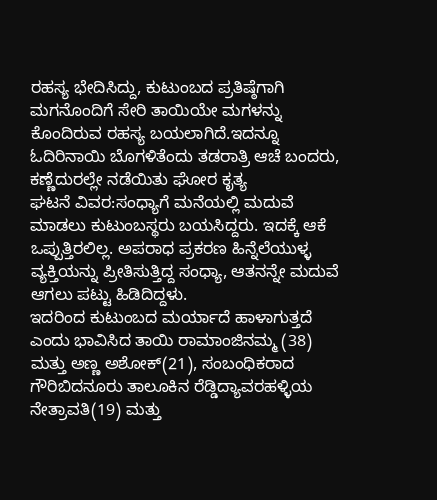ರಹಸ್ಯ ಭೇದಿಸಿದ್ದು, ಕುಟುಂಬದ ಪ್ರತಿಷ್ಠೆಗಾಗಿ ಮಗನೊಂದಿಗೆ ಸೇರಿ ತಾಯಿಯೇ ಮಗಳನ್ನು ಕೊಂದಿರುವ ರಹಸ್ಯ ಬಯಲಾಗಿದೆ.ಇದನ್ನೂ ಓದಿರಿನಾಯಿ ಬೊಗಳಿತೆಂದು ತಡರಾತ್ರಿ ಆಚೆ ಬಂದರು, ಕಣ್ಣೆದುರಲ್ಲೇ ನಡೆಯಿತು ಘೋರ ಕೃತ್ಯ
ಘಟನೆ ವಿವರ:ಸಂಧ್ಯಾಗೆ ಮನೆಯಲ್ಲಿ ಮದುವೆ ಮಾಡಲು ಕುಟುಂಬಸ್ಥರು ಬಯಸಿದ್ದರು. ಇದಕ್ಕೆ ಆಕೆ ಒಪ್ಪುತ್ತಿರಲಿಲ್ಲ. ಅಪರಾಧ ಪ್ರಕರಣ ಹಿನ್ನೆಲೆಯುಳ್ಳ ವ್ಯಕ್ತಿಯನ್ನು ಪ್ರೀತಿಸುತ್ತಿದ್ದ ಸಂಧ್ಯಾ, ಆತನನ್ನೇ ಮದುವೆ ಆಗಲು ಪಟ್ಟು ಹಿಡಿದಿದ್ದಳು.
ಇದರಿಂದ ಕುಟುಂಬದ ಮರ್ಯಾದೆ ಹಾಳಾಗುತ್ತದೆ ಎಂದು ಭಾವಿಸಿದ ತಾಯಿ ರಾಮಾಂಜಿನಮ್ಮ (38) ಮತ್ತು ಅಣ್ಣ ಅಶೋಕ್(21), ಸಂಬಂಧಿಕರಾದ ಗೌರಿಬಿದನೂರು ತಾಲೂಕಿನ ರೆಡ್ಡಿದ್ಯಾವರಹಳ್ಳಿಯ ನೇತ್ರಾವತಿ(19) ಮತ್ತು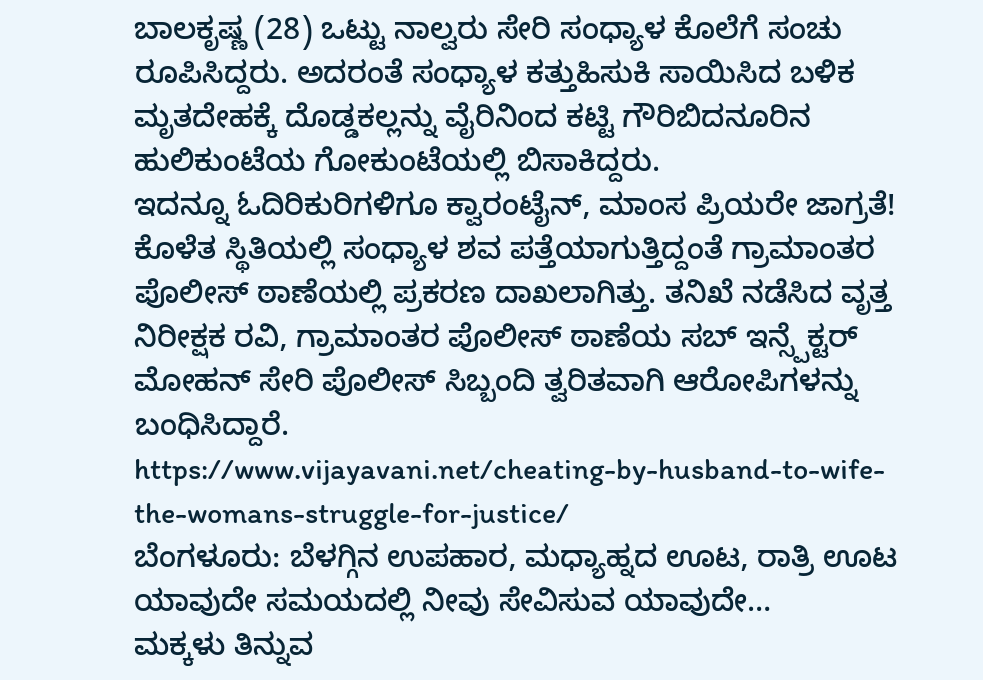ಬಾಲಕೃಷ್ಣ (28) ಒಟ್ಟು ನಾಲ್ವರು ಸೇರಿ ಸಂಧ್ಯಾಳ ಕೊಲೆಗೆ ಸಂಚು ರೂಪಿಸಿದ್ದರು. ಅದರಂತೆ ಸಂಧ್ಯಾಳ ಕತ್ತುಹಿಸುಕಿ ಸಾಯಿಸಿದ ಬಳಿಕ ಮೃತದೇಹಕ್ಕೆ ದೊಡ್ಡಕಲ್ಲನ್ನು ವೈರಿನಿಂದ ಕಟ್ಟಿ ಗೌರಿಬಿದನೂರಿನ ಹುಲಿಕುಂಟೆಯ ಗೋಕುಂಟೆಯಲ್ಲಿ ಬಿಸಾಕಿದ್ದರು.
ಇದನ್ನೂ ಓದಿರಿಕುರಿಗಳಿಗೂ ಕ್ವಾರಂಟೈನ್, ಮಾಂಸ ಪ್ರಿಯರೇ ಜಾಗ್ರತೆ!
ಕೊಳೆತ ಸ್ಥಿತಿಯಲ್ಲಿ ಸಂಧ್ಯಾಳ ಶವ ಪತ್ತೆಯಾಗುತ್ತಿದ್ದಂತೆ ಗ್ರಾಮಾಂತರ ಪೊಲೀಸ್ ಠಾಣೆಯಲ್ಲಿ ಪ್ರಕರಣ ದಾಖಲಾಗಿತ್ತು. ತನಿಖೆ ನಡೆಸಿದ ವೃತ್ತ ನಿರೀಕ್ಷಕ ರವಿ, ಗ್ರಾಮಾಂತರ ಪೊಲೀಸ್ ಠಾಣೆಯ ಸಬ್ ಇನ್ಸ್ಪೆಕ್ಟರ್ ಮೋಹನ್ ಸೇರಿ ಪೊಲೀಸ್ ಸಿಬ್ಬಂದಿ ತ್ವರಿತವಾಗಿ ಆರೋಪಿಗಳನ್ನು ಬಂಧಿಸಿದ್ದಾರೆ.
https://www.vijayavani.net/cheating-by-husband-to-wife-the-womans-struggle-for-justice/
ಬೆಂಗಳೂರು: ಬೆಳಗ್ಗಿನ ಉಪಹಾರ, ಮಧ್ಯಾಹ್ನದ ಊಟ, ರಾತ್ರಿ ಊಟ ಯಾವುದೇ ಸಮಯದಲ್ಲಿ ನೀವು ಸೇವಿಸುವ ಯಾವುದೇ…
ಮಕ್ಕಳು ತಿನ್ನುವ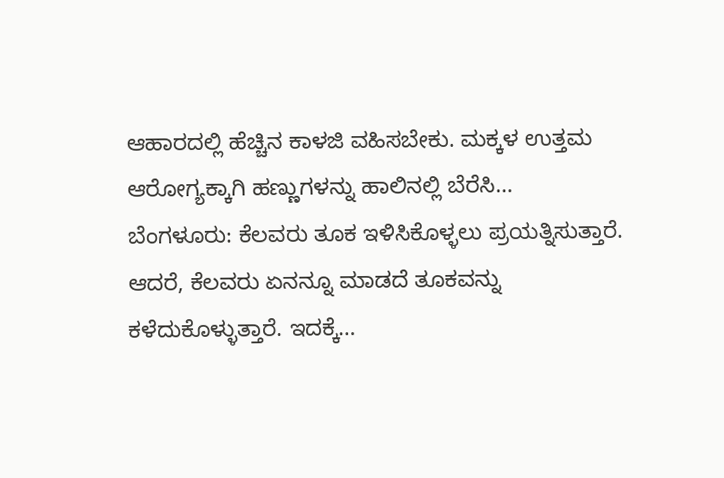ಆಹಾರದಲ್ಲಿ ಹೆಚ್ಚಿನ ಕಾಳಜಿ ವಹಿಸಬೇಕು. ಮಕ್ಕಳ ಉತ್ತಮ ಆರೋಗ್ಯಕ್ಕಾಗಿ ಹಣ್ಣುಗಳನ್ನು ಹಾಲಿನಲ್ಲಿ ಬೆರೆಸಿ…
ಬೆಂಗಳೂರು: ಕೆಲವರು ತೂಕ ಇಳಿಸಿಕೊಳ್ಳಲು ಪ್ರಯತ್ನಿಸುತ್ತಾರೆ. ಆದರೆ, ಕೆಲವರು ಏನನ್ನೂ ಮಾಡದೆ ತೂಕವನ್ನು ಕಳೆದುಕೊಳ್ಳುತ್ತಾರೆ. ಇದಕ್ಕೆ…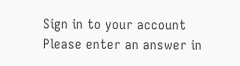Sign in to your account
Please enter an answer in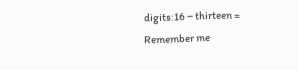digits:16 − thirteen =
Remember me